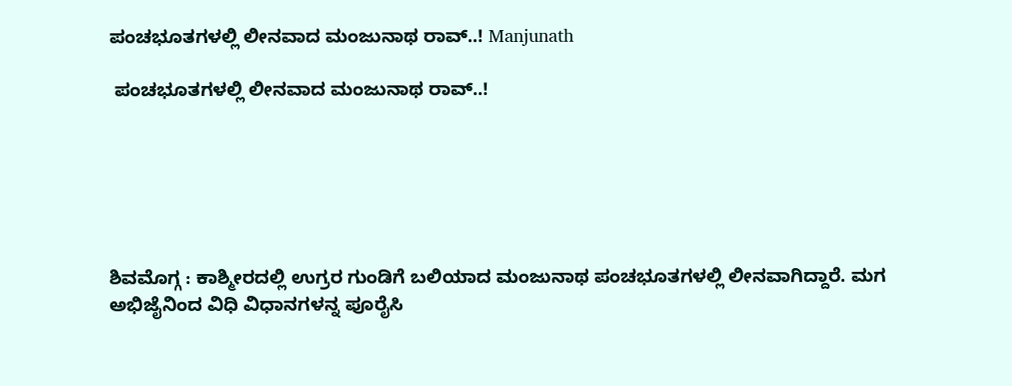ಪಂಚಭೂತಗಳಲ್ಲಿ ಲೀನವಾದ ಮಂಜುನಾಥ ರಾವ್..! Manjunath

 ಪಂಚಭೂತಗಳಲ್ಲಿ ಲೀನವಾದ ಮಂಜುನಾಥ ರಾವ್..!






ಶಿವಮೊಗ್ಗ : ಕಾಶ್ಮೀರದಲ್ಲಿ ಉಗ್ರರ ಗುಂಡಿಗೆ ಬಲಿಯಾದ ಮಂಜುನಾಥ ಪಂಚಭೂತಗಳಲ್ಲಿ ಲೀನವಾಗಿದ್ದಾರೆ. ಮಗ ಅಭಿಜೈನಿಂದ ವಿಧಿ ವಿಧಾನಗಳನ್ನ‌ ಪೂರೈಸಿ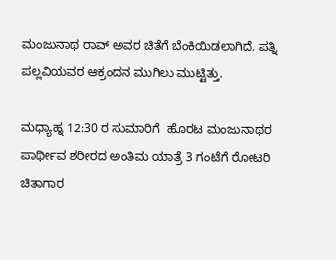ಮಂಜುನಾಥ ರಾವ್ ಅವರ ಚಿತೆಗೆ ಬೆಂಕಿಯಿಡಲಾಗಿದೆ. ಪತ್ನಿ ಪಲ್ಲವಿಯವರ ಆಕ್ರಂದನ ಮುಗಿಲು ಮುಟ್ಟಿತ್ತು.

ಮಧ್ಯಾಹ್ನ 12:30 ರ ಸುಮಾರಿಗೆ  ಹೊರಟ ಮಂಜುನಾಥರ ಪಾರ್ಥೀವ ಶರೀರದ ಅಂತಿಮ ಯಾತ್ರೆ 3 ಗಂಟೆಗೆ ರೋಟರಿ ಚಿತಾಗಾರ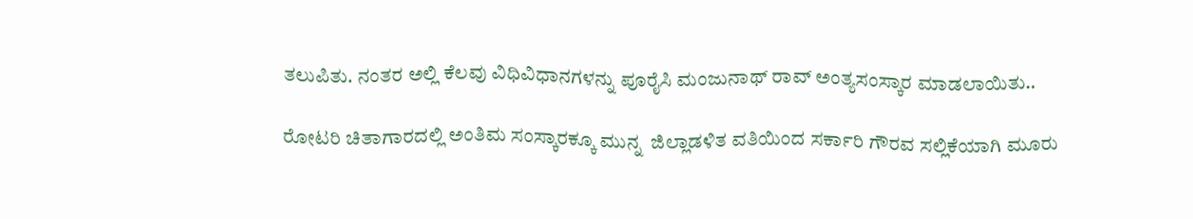ತಲುಪಿತು. ನಂತರ ಅಲ್ಲಿ ಕೆಲವು ವಿಧಿವಿಧಾನಗಳನ್ನು ಪೂರೈಸಿ ಮಂಜುನಾಥ್ ರಾವ್ ಅಂತ್ಯಸಂಸ್ಕಾರ ಮಾಡಲಾಯಿತು..

ರೋಟರಿ ಚಿತಾಗಾರದಲ್ಲಿ ಅಂತಿಮ ಸಂಸ್ಕಾರಕ್ಕೂ ಮುನ್ನ  ಜಿಲ್ಲಾಡಳಿತ ವತಿಯಿಂದ ಸರ್ಕಾರಿ ಗೌರವ ಸಲ್ಲಿಕೆಯಾಗಿ ಮೂರು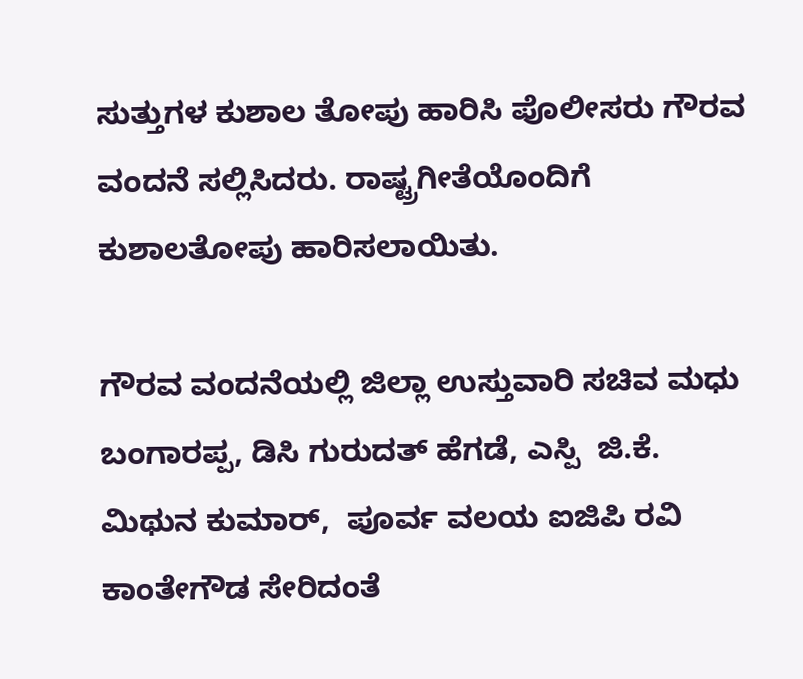ಸುತ್ತುಗಳ ಕುಶಾಲ ತೋಪು ಹಾರಿಸಿ ಪೊಲೀಸರು ಗೌರವ ವಂದನೆ ಸಲ್ಲಿಸಿದರು. ರಾಷ್ಟ್ರಗೀತೆಯೊಂದಿಗೆ ಕುಶಾಲತೋಪು ಹಾರಿಸಲಾಯಿತು.

ಗೌರವ ವಂದನೆಯಲ್ಲಿ ಜಿಲ್ಲಾ ಉಸ್ತುವಾರಿ ಸಚಿವ ಮಧು ಬಂಗಾರಪ್ಪ, ಡಿಸಿ ಗುರುದತ್ ಹೆಗಡೆ, ಎಸ್ಪಿ  ಜಿ.ಕೆ. ಮಿಥುನ ಕುಮಾರ್,  ಪೂರ್ವ ವಲಯ ಐಜಿಪಿ ರವಿ ಕಾಂತೇಗೌಡ ಸೇರಿದಂತೆ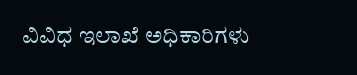ವಿವಿಧ ಇಲಾಖೆ ಅಧಿಕಾರಿಗಳು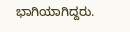ಭಾಗಿಯಾಗಿದ್ದರು.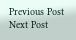Previous Post Next Post